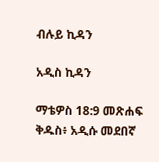ብሉይ ኪዳን

አዲስ ኪዳን

ማቴዎስ 18:9 መጽሐፍ ቅዱስ፥ አዲሱ መደበኛ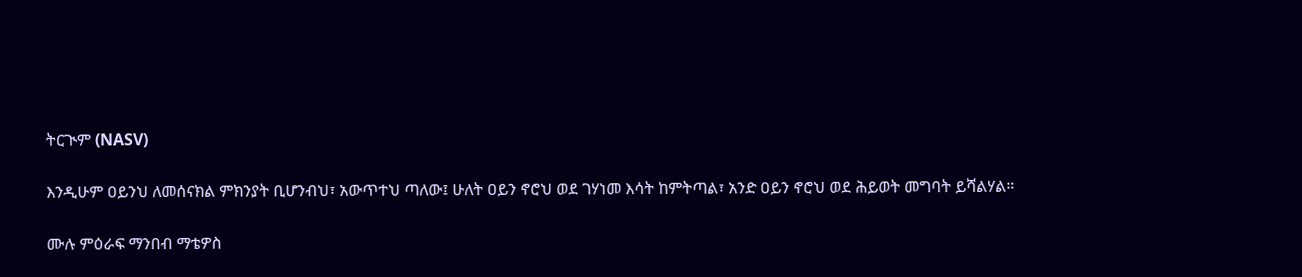ትርጒም (NASV)

እንዲሁም ዐይንህ ለመሰናክል ምክንያት ቢሆንብህ፣ አውጥተህ ጣለው፤ ሁለት ዐይን ኖሮህ ወደ ገሃነመ እሳት ከምትጣል፣ አንድ ዐይን ኖሮህ ወደ ሕይወት መግባት ይሻልሃል።

ሙሉ ምዕራፍ ማንበብ ማቴዎስ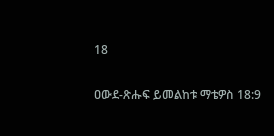18

ዐውደ-ጽሑፍ ይመልከቱ ማቴዎስ 18:9